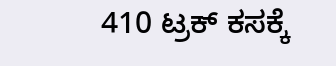410 ಟ್ರಕ್ ಕಸಕ್ಕೆ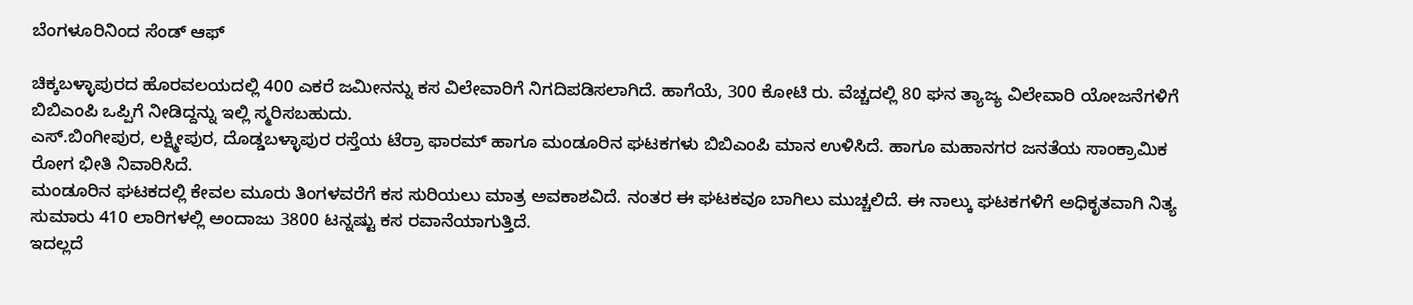ಬೆಂಗಳೂರಿನಿಂದ ಸೆಂಡ್ ಆಫ್

ಚಿಕ್ಕಬಳ್ಳಾಪುರದ ಹೊರವಲಯದಲ್ಲಿ 400 ಎಕರೆ ಜಮೀನನ್ನು ಕಸ ವಿಲೇವಾರಿಗೆ ನಿಗದಿಪಡಿಸಲಾಗಿದೆ. ಹಾಗೆಯೆ, 300 ಕೋಟಿ ರು. ವೆಚ್ಚದಲ್ಲಿ 80 ಘನ ತ್ಯಾಜ್ಯ ವಿಲೇವಾರಿ ಯೋಜನೆಗಳಿಗೆ ಬಿಬಿಎಂಪಿ ಒಪ್ಪಿಗೆ ನೀಡಿದ್ದನ್ನು ಇಲ್ಲಿ ಸ್ಮರಿಸಬಹುದು.
ಎಸ್.ಬಿಂಗೀಪುರ, ಲಕ್ಷ್ಮೀಪುರ, ದೊಡ್ಡಬಳ್ಳಾಪುರ ರಸ್ತೆಯ ಟೆರ್ರಾ ಫಾರಮ್ ಹಾಗೂ ಮಂಡೂರಿನ ಘಟಕಗಳು ಬಿಬಿಎಂಪಿ ಮಾನ ಉಳಿಸಿದೆ. ಹಾಗೂ ಮಹಾನಗರ ಜನತೆಯ ಸಾಂಕ್ರಾಮಿಕ ರೋಗ ಭೀತಿ ನಿವಾರಿಸಿದೆ.
ಮಂಡೂರಿನ ಘಟಕದಲ್ಲಿ ಕೇವಲ ಮೂರು ತಿಂಗಳವರೆಗೆ ಕಸ ಸುರಿಯಲು ಮಾತ್ರ ಅವಕಾಶವಿದೆ. ನಂತರ ಈ ಘಟಕವೂ ಬಾಗಿಲು ಮುಚ್ಚಲಿದೆ. ಈ ನಾಲ್ಕು ಘಟಕಗಳಿಗೆ ಅಧಿಕೃತವಾಗಿ ನಿತ್ಯ ಸುಮಾರು 410 ಲಾರಿಗಳಲ್ಲಿ ಅಂದಾಜು 3800 ಟನ್ನಷ್ಟು ಕಸ ರವಾನೆಯಾಗುತ್ತಿದೆ.
ಇದಲ್ಲದೆ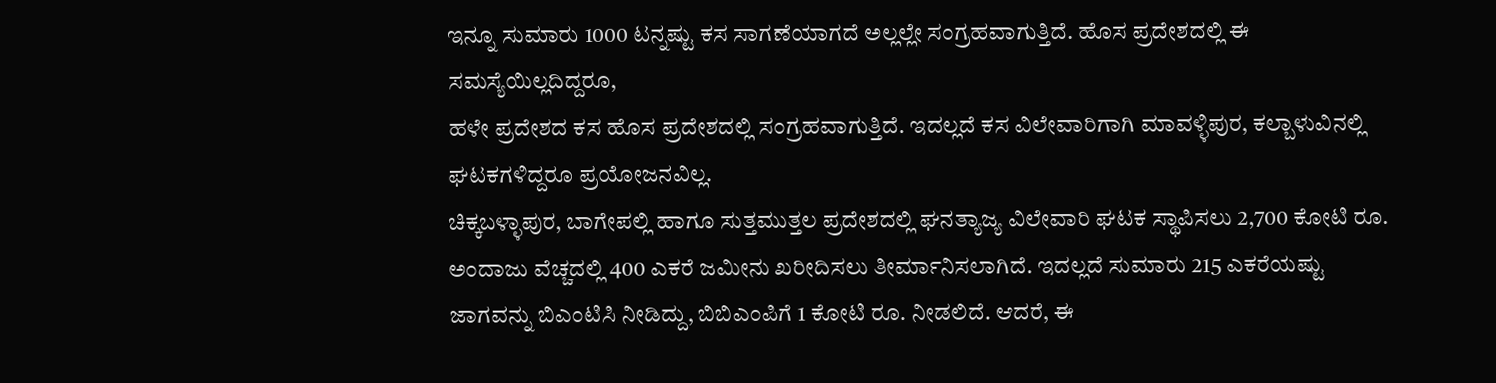ಇನ್ನೂ ಸುಮಾರು 1000 ಟನ್ನಷ್ಟು ಕಸ ಸಾಗಣೆಯಾಗದೆ ಅಲ್ಲಲ್ಲೇ ಸಂಗ್ರಹವಾಗುತ್ತಿದೆ. ಹೊಸ ಪ್ರದೇಶದಲ್ಲಿ ಈ ಸಮಸ್ಯೆಯಿಲ್ಲದಿದ್ದರೂ,
ಹಳೇ ಪ್ರದೇಶದ ಕಸ ಹೊಸ ಪ್ರದೇಶದಲ್ಲಿ ಸಂಗ್ರಹವಾಗುತ್ತಿದೆ. ಇದಲ್ಲದೆ ಕಸ ವಿಲೇವಾರಿಗಾಗಿ ಮಾವಳ್ಳಿಪುರ, ಕಲ್ಬಾಳುವಿನಲ್ಲಿ ಘಟಕಗಳಿದ್ದರೂ ಪ್ರಯೋಜನವಿಲ್ಲ.
ಚಿಕ್ಕಬಳ್ಳಾಪುರ, ಬಾಗೇಪಲ್ಲಿ ಹಾಗೂ ಸುತ್ತಮುತ್ತಲ ಪ್ರದೇಶದಲ್ಲಿ ಘನತ್ಯಾಜ್ಯ ವಿಲೇವಾರಿ ಘಟಕ ಸ್ಥಾಪಿಸಲು 2,700 ಕೋಟಿ ರೂ. ಅಂದಾಜು ವೆಚ್ಚದಲ್ಲಿ 400 ಎಕರೆ ಜಮೀನು ಖರೀದಿಸಲು ತೀರ್ಮಾನಿಸಲಾಗಿದೆ. ಇದಲ್ಲದೆ ಸುಮಾರು 215 ಎಕರೆಯಷ್ಟು ಜಾಗವನ್ನು ಬಿಎಂಟಿಸಿ ನೀಡಿದ್ದು, ಬಿಬಿಎಂಪಿಗೆ 1 ಕೋಟಿ ರೂ. ನೀಡಲಿದೆ. ಆದರೆ, ಈ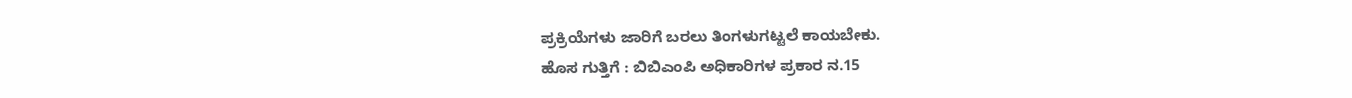ಪ್ರಕ್ರಿಯೆಗಳು ಜಾರಿಗೆ ಬರಲು ತಿಂಗಳುಗಟ್ಟಲೆ ಕಾಯಬೇಕು.
ಹೊಸ ಗುತ್ತಿಗೆ : ಬಿಬಿಎಂಪಿ ಅಧಿಕಾರಿಗಳ ಪ್ರಕಾರ ನ.15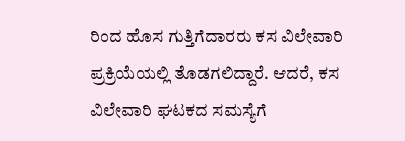ರಿಂದ ಹೊಸ ಗುತ್ತಿಗೆದಾರರು ಕಸ ವಿಲೇವಾರಿ ಪ್ರಕ್ರಿಯೆಯಲ್ಲಿ ತೊಡಗಲಿದ್ದಾರೆ. ಆದರೆ, ಕಸ ವಿಲೇವಾರಿ ಘಟಕದ ಸಮಸ್ಯೆಗೆ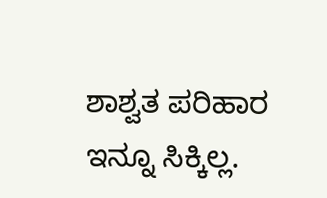ಶಾಶ್ವತ ಪರಿಹಾರ ಇನ್ನೂ ಸಿಕ್ಕಿಲ್ಲ.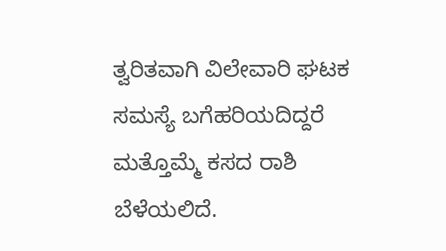ತ್ವರಿತವಾಗಿ ವಿಲೇವಾರಿ ಘಟಕ ಸಮಸ್ಯೆ ಬಗೆಹರಿಯದಿದ್ದರೆ ಮತ್ತೊಮ್ಮೆ ಕಸದ ರಾಶಿ ಬೆಳೆಯಲಿದೆ.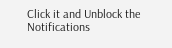Click it and Unblock the Notifications